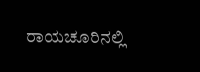ರಾಯಚೂರಿನಲ್ಲಿ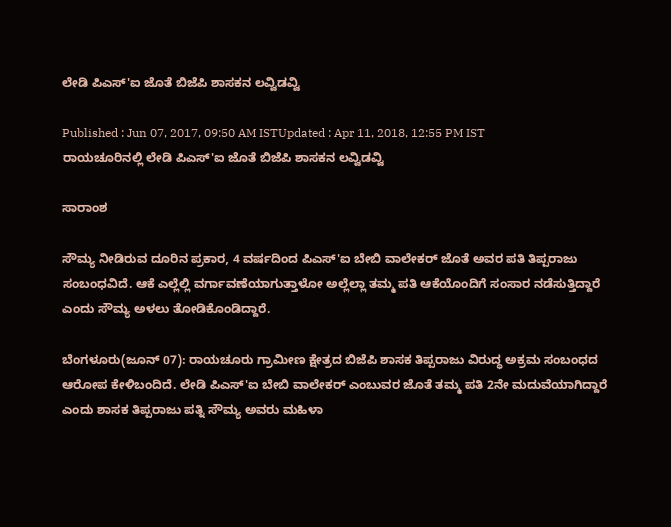ಲೇಡಿ ಪಿಎಸ್'ಐ ಜೊತೆ ಬಿಜೆಪಿ ಶಾಸಕನ ಲವ್ವಿಡವ್ವಿ

Published : Jun 07, 2017, 09:50 AM ISTUpdated : Apr 11, 2018, 12:55 PM IST
ರಾಯಚೂರಿನಲ್ಲಿ ಲೇಡಿ ಪಿಎಸ್'ಐ ಜೊತೆ ಬಿಜೆಪಿ ಶಾಸಕನ ಲವ್ವಿಡವ್ವಿ

ಸಾರಾಂಶ

ಸೌಮ್ಯ ನೀಡಿರುವ ದೂರಿನ ಪ್ರಕಾರ, 4 ವರ್ಷದಿಂದ ಪಿಎಸ್'ಐ ಬೇಬಿ ವಾಲೇಕರ್ ಜೊತೆ ಅವರ ಪತಿ ತಿಪ್ಪರಾಜು ಸಂಬಂಧವಿದೆ. ಆಕೆ ಎಲ್ಲೆಲ್ಲಿ ವರ್ಗಾವಣೆಯಾಗುತ್ತಾಳೋ ಅಲ್ಲೆಲ್ಲಾ ತಮ್ಮ ಪತಿ ಆಕೆಯೊಂದಿಗೆ ಸಂಸಾರ ನಡೆಸುತ್ತಿದ್ದಾರೆ ಎಂದು ಸೌಮ್ಯ ಅಳಲು ತೋಡಿಕೊಂಡಿದ್ದಾರೆ.

ಬೆಂಗಳೂರು(ಜೂನ್ 07): ರಾಯಚೂರು ಗ್ರಾಮೀಣ ಕ್ಷೇತ್ರದ ಬಿಜೆಪಿ ಶಾಸಕ ತಿಪ್ಪರಾಜು ವಿರುದ್ಧ ಅಕ್ರಮ ಸಂಬಂಧದ ಆರೋಪ ಕೇಳಿಬಂದಿದೆ. ಲೇಡಿ ಪಿಎಸ್'ಐ ಬೇಬಿ ವಾಲೇಕರ್ ಎಂಬುವರ ಜೊತೆ ತಮ್ಮ ಪತಿ 2ನೇ ಮದುವೆಯಾಗಿದ್ದಾರೆ ಎಂದು ಶಾಸಕ ತಿಪ್ಪರಾಜು ಪತ್ನಿ ಸೌಮ್ಯ ಅವರು ಮಹಿಳಾ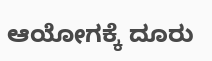ಆಯೋಗಕ್ಕೆ ದೂರು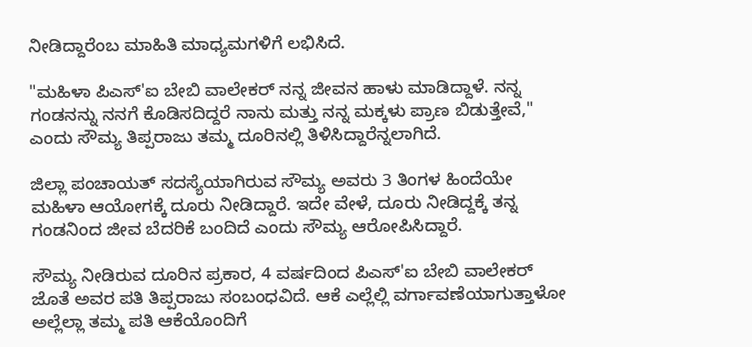ನೀಡಿದ್ದಾರೆಂಬ ಮಾಹಿತಿ ಮಾಧ್ಯಮಗಳಿಗೆ ಲಭಿಸಿದೆ.

"ಮಹಿಳಾ ಪಿಎಸ್'ಐ ಬೇಬಿ ವಾಲೇಕರ್ ನನ್ನ ಜೀವನ ಹಾಳು ಮಾಡಿದ್ದಾಳೆ. ನನ್ನ ಗಂಡನನ್ನು ನನಗೆ ಕೊಡಿಸದಿದ್ದರೆ ನಾನು ಮತ್ತು ನನ್ನ ಮಕ್ಕಳು ಪ್ರಾಣ ಬಿಡುತ್ತೇವೆ," ಎಂದು ಸೌಮ್ಯ ತಿಪ್ಪರಾಜು ತಮ್ಮ ದೂರಿನಲ್ಲಿ ತಿಳಿಸಿದ್ದಾರೆನ್ನಲಾಗಿದೆ.

ಜಿಲ್ಲಾ ಪಂಚಾಯತ್ ಸದಸ್ಯೆಯಾಗಿರುವ ಸೌಮ್ಯ ಅವರು 3 ತಿಂಗಳ ಹಿಂದೆಯೇ ಮಹಿಳಾ ಆಯೋಗಕ್ಕೆ ದೂರು ನೀಡಿದ್ದಾರೆ. ಇದೇ ವೇಳೆ, ದೂರು ನೀಡಿದ್ದಕ್ಕೆ ತನ್ನ ಗಂಡನಿಂದ ಜೀವ ಬೆದರಿಕೆ ಬಂದಿದೆ ಎಂದು ಸೌಮ್ಯ ಆರೋಪಿಸಿದ್ದಾರೆ.

ಸೌಮ್ಯ ನೀಡಿರುವ ದೂರಿನ ಪ್ರಕಾರ, 4 ವರ್ಷದಿಂದ ಪಿಎಸ್'ಐ ಬೇಬಿ ವಾಲೇಕರ್ ಜೊತೆ ಅವರ ಪತಿ ತಿಪ್ಪರಾಜು ಸಂಬಂಧವಿದೆ. ಆಕೆ ಎಲ್ಲೆಲ್ಲಿ ವರ್ಗಾವಣೆಯಾಗುತ್ತಾಳೋ ಅಲ್ಲೆಲ್ಲಾ ತಮ್ಮ ಪತಿ ಆಕೆಯೊಂದಿಗೆ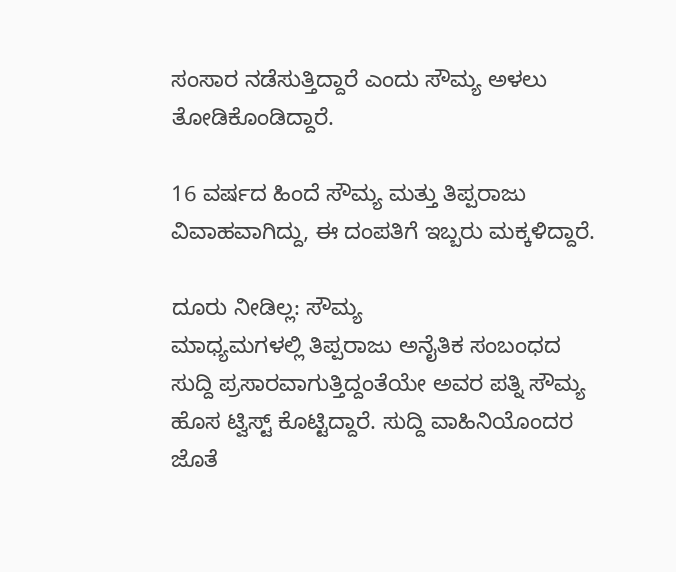ಸಂಸಾರ ನಡೆಸುತ್ತಿದ್ದಾರೆ ಎಂದು ಸೌಮ್ಯ ಅಳಲು ತೋಡಿಕೊಂಡಿದ್ದಾರೆ.

16 ವರ್ಷದ ಹಿಂದೆ ಸೌಮ್ಯ ಮತ್ತು ತಿಪ್ಪರಾಜು ವಿವಾಹವಾಗಿದ್ದು, ಈ ದಂಪತಿಗೆ ಇಬ್ಬರು ಮಕ್ಕಳಿದ್ದಾರೆ.

ದೂರು ನೀಡಿಲ್ಲ: ಸೌಮ್ಯ
ಮಾಧ್ಯಮಗಳಲ್ಲಿ ತಿಪ್ಪರಾಜು ಅನೈತಿಕ ಸಂಬಂಧದ ಸುದ್ದಿ ಪ್ರಸಾರವಾಗುತ್ತಿದ್ದಂತೆಯೇ ಅವರ ಪತ್ನಿ ಸೌಮ್ಯ ಹೊಸ ಟ್ವಿಸ್ಟ್ ಕೊಟ್ಟಿದ್ದಾರೆ. ಸುದ್ದಿ ವಾಹಿನಿಯೊಂದರ ಜೊತೆ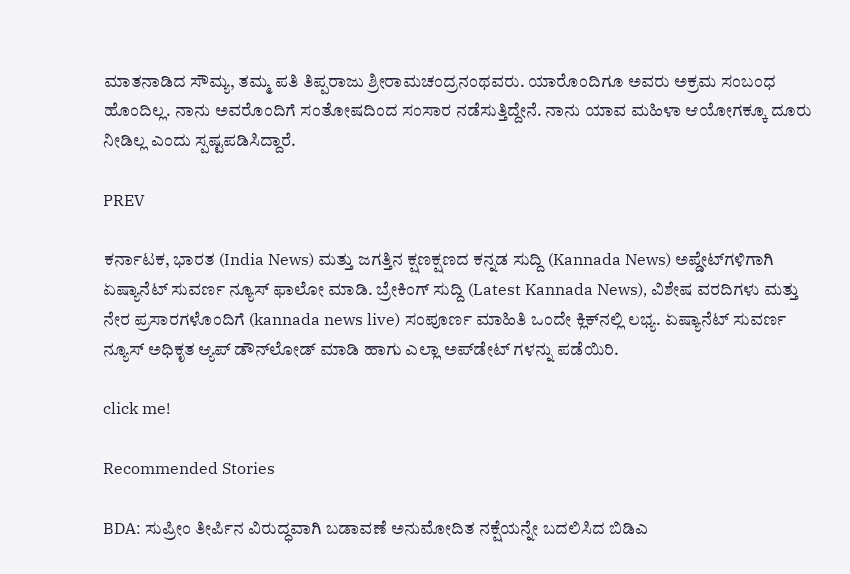ಮಾತನಾಡಿದ ಸೌಮ್ಯ, ತಮ್ಮ ಪತಿ ತಿಪ್ಪರಾಜು ಶ್ರೀರಾಮಚಂದ್ರನಂಥವರು. ಯಾರೊಂದಿಗೂ ಅವರು ಅಕ್ರಮ ಸಂಬಂಧ ಹೊಂದಿಲ್ಲ. ನಾನು ಅವರೊಂದಿಗೆ ಸಂತೋಷದಿಂದ ಸಂಸಾರ ನಡೆಸುತ್ತಿದ್ದೇನೆ. ನಾನು ಯಾವ ಮಹಿಳಾ ಆಯೋಗಕ್ಕೂ ದೂರು ನೀಡಿಲ್ಲ ಎಂದು ಸ್ಪಷ್ಟಪಡಿಸಿದ್ದಾರೆ.

PREV

ಕರ್ನಾಟಕ, ಭಾರತ (India News) ಮತ್ತು ಜಗತ್ತಿನ ಕ್ಷಣಕ್ಷಣದ ಕನ್ನಡ ಸುದ್ದಿ (Kannada News) ಅಪ್ಡೇಟ್‌ಗಳಿಗಾಗಿ ಏಷ್ಯಾನೆಟ್ ಸುವರ್ಣ ನ್ಯೂಸ್‌ ಫಾಲೋ ಮಾಡಿ. ಬ್ರೇಕಿಂಗ್ ಸುದ್ದಿ (Latest Kannada News), ವಿಶೇಷ ವರದಿಗಳು ಮತ್ತು ನೇರ ಪ್ರಸಾರಗಳೊಂದಿಗೆ (kannada news live) ಸಂಪೂರ್ಣ ಮಾಹಿತಿ ಒಂದೇ ಕ್ಲಿಕ್‌ನಲ್ಲಿ ಲಭ್ಯ. ಏಷ್ಯಾನೆಟ್ ಸುವರ್ಣ ನ್ಯೂಸ್ ಅಧಿಕೃತ ಆ್ಯಪ್ ಡೌನ್‌ಲೋಡ್ ಮಾಡಿ ಹಾಗು ಎಲ್ಲಾ ಅಪ್‌ಡೇಟ್ ಗಳನ್ನು ಪಡೆಯಿರಿ.

click me!

Recommended Stories

BDA: ಸುಪ್ರೀಂ ತೀರ್ಪಿನ ವಿರುದ್ಧವಾಗಿ ಬಡಾವಣೆ ಅನುಮೋದಿತ ನಕ್ಷೆಯನ್ನೇ ಬದಲಿಸಿದ ಬಿಡಿಎ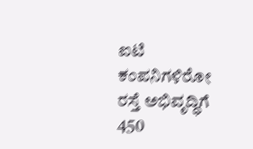ಐಟಿ ಕಂಪನಿಗಳಿರೋ ರಸ್ತೆ ಅಭಿವೃದ್ಧಿಗೆ 450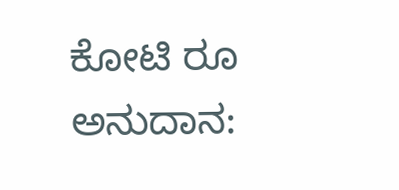ಕೋಟಿ ರೂ ಅನುದಾನ: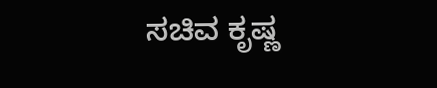ಸಚಿವ ಕೃಷ್ಣ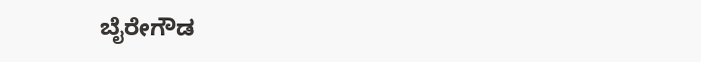ಬೈರೇಗೌಡ